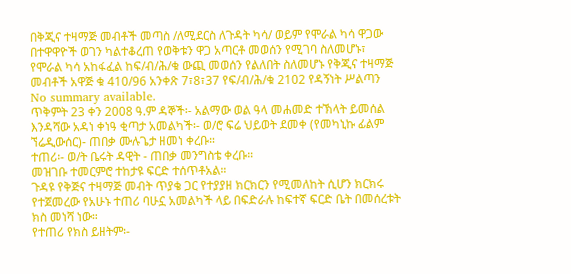በቅጂና ተዛማጅ መብቶች መጣስ /ለሚደርስ ለጉዳት ካሳ/ ወይም የሞራል ካሳ ዋጋው በተዋዋዮች ወገን ካልተቆረጠ የወቅቱን ዋጋ አጣርቶ መወሰን የሚገባ ስለመሆኑ፣ የሞራል ካሳ አከፋፈል ከፍ/ብ/ሕ/ቁ ውጪ መወሰን የልለበት ስለመሆኑ የቅጂና ተዛማጅ መብቶች አዋጅ ቁ 410/96 አንቀጽ 7፣8፣37 የፍ/ብ/ሕ/ቁ 2102 የዳኝነት ሥልጣን
No summary available.
ጥቅምት 23 ቀን 2008 ዓ.ም ዳኞች፡- አልማው ወል ዓላ መሐመድ ተኽላት ይመሰል እንዳሻው አዳነ ቀነዓ ቂጣታ አመልካች፡- ወ/ሮ ፍሬ ህይወት ደመቀ (የመካኒኩ ፊልም ኘሬዲውሰር)- ጠበቃ ሙሉጌታ ዘመነ ቀረቡ።
ተጠሪ፡- ወ/ት ቤሩት ዳዊት - ጠበቃ መንግስቴ ቀረቡ።
መዝገቡ ተመርምሮ ተከታዩ ፍርድ ተሰጥቶአል።
ጉዳዩ የቅጅና ተዛማጅ መብት ጥያቄ ጋር የተያያዘ ክርክርን የሚመለከት ሲሆን ክርክሩ የተጀመረው የአሁኑ ተጠሪ ባሁኗ አመልካች ላይ በፍድራሉ ከፍተኛ ፍርድ ቤት በመሰረቱት ክስ መነሻ ነው።
የተጠሪ የክስ ይዘትም፡-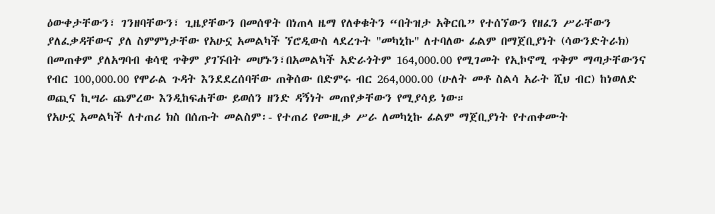ዕውቀታቸውን፣ ገንዘባቸውን፣ ጊዜያቸውን በመሰዋት በነጠላ ዜማ የለቀቁትን “በትዝታ አቅርቤ” የተሰኘውን የዘፈን ሥራቸውን ያለፈቃዳቸውና ያለ ስምምነታቸው የአሁኗ አመልካች ኘሮዲውስ ላደረጉት "መካኒኩ" ለተባለው ፊልም በማጀቢያነት (ሳውንድትራክ) በመጠቀም ያለአግባብ ቁሳዊ ጥቅም ያገኙበት መሆኑን፣በአመልካች አድራጎትም 164,000.00 የሚገመት የኢኮኖሚ ጥቅም ማጣታቸውንና የብር 100,000.00 የሞራል ጉዳት እንደደረሰባቸው ጠቅሰው በድምሩ ብር 264,000.00 (ሁለት መቶ ስልሳ አራት ሺህ ብር) ከነወለድ ወጪና ኪሣራ ጨምረው እንዲከፍሐቸው ይወሰን ዘንድ ዳኝነት መጠየቃቸውን የሚያሳይ ነው።
የአሁኗ አመልካች ለተጠሪ ክስ በሰጡት መልስም፡- የተጠሪ የሙዚቃ ሥራ ለመካኒኩ ፊልም ማጀቢያነት የተጠቀሙት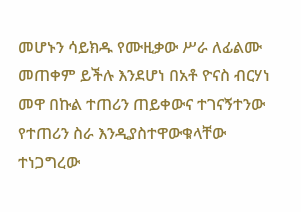መሆኑን ሳይክዱ የሙዚቃው ሥራ ለፊልሙ መጠቀም ይችሉ እንደሆነ በአቶ ዮናስ ብርሃነ መዋ በኩል ተጠሪን ጠይቀውና ተገናኝተንው የተጠሪን ስራ እንዲያስተዋውቁላቸው ተነጋግረው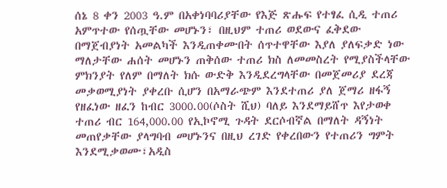ሰኔ 8 ቀን 2003 ዓ.ም በአቀነባባሪያቸው የእጅ ጽሑፍ የተፃፈ ሲዲ ተጠሪ አምጥተው የሰጧቸው መሆኑን፣ በዚህም ተጠሪ ወደውና ፈቅደው በማጀብያነት አመልካች እንዲጠቀሙበት ሰጥተዋቸው እያለ ያለፍቃድ ነው ማለታቸው ሐሰት መሆኑን ጠቅሰው ተጠሪ ክስ ለመመስረት የሚያስችላቸው ምክንያት የለም በማለት ክሱ ውድቅ እንዲደረግላቸው በመጀመሪያ ደረጃ መቃወሚያነት ያቀረቡ ሲሆን በአማራጭም እንደተጠሪ ያለ ጀማሪ ዘፋኝ የዘፈነው ዘፈን ከብር 3000.00(ሶስት ሺህ) ባለይ እንደማይሸጥ እየታወቀ ተጠሪ ብር 164,000.00 የኢኮኖሚ ጉዳት ደርሶብኛል በማለት ዳኝነት መጠየቃቸው ያላግባብ መሆኑንና በዚህ ረገድ የቀረበውን የተጠሪን ግምት እንደሚቃወሙ፣አዲስ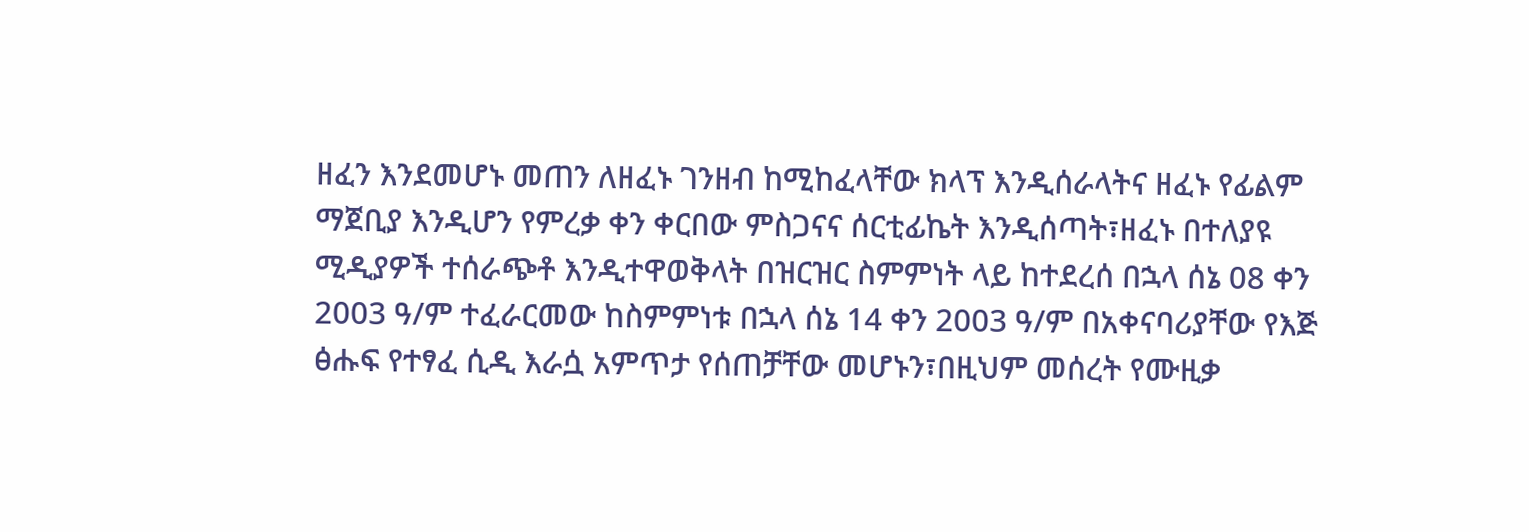ዘፈን እንደመሆኑ መጠን ለዘፈኑ ገንዘብ ከሚከፈላቸው ክላፕ እንዲሰራላትና ዘፈኑ የፊልም ማጀቢያ እንዲሆን የምረቃ ቀን ቀርበው ምስጋናና ሰርቲፊኬት እንዲሰጣት፣ዘፈኑ በተለያዩ ሚዲያዎች ተሰራጭቶ እንዲተዋወቅላት በዝርዝር ስምምነት ላይ ከተደረሰ በኋላ ሰኔ 08 ቀን 2003 ዓ/ም ተፈራርመው ከስምምነቱ በኋላ ሰኔ 14 ቀን 2003 ዓ/ም በአቀናባሪያቸው የእጅ ፅሑፍ የተፃፈ ሲዲ እራሷ አምጥታ የሰጠቻቸው መሆኑን፣በዚህም መሰረት የሙዚቃ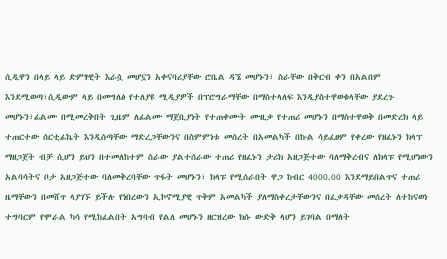ሲዲዋን በላይ ላይ ድምፃዊት እራሷ መሆኗን አቀናባሪያቸው ሮቤል ዳኜ መሆኑን፣ ስራቸው በቅርብ ቀን በአልበም እንደሚወጣ፣ሲዲውም ላይ በመግለፅ የተለያዩ ሚዲያዎች በፕሮግራማቸው በማስተላለፍ እንዲያስተዋወቁላቸው ያደረጉ መሆኑን፣ፊልሙ በሚመረቅበት ጊዜም ለፊልሙ ማጀቢያነት የተጠቀሙት ሙዚቃ የተጠሪ መሆኑን በማስተዋወቅ በመድረክ ላይ ተጠርተው ሰርቲፊኬት እንዲሰጣቸው ማድረጋቸውንና በስምምነቱ መሰረት በአመልካች በኩል ሳይፈፀም የቀረው የዘፈኑን ክላፕ ማዘጋጀት ብቻ ሲሆን ይህን በተመለከተም ስራው ያልተሰራው ተጠሪ የዘፈኑን ታሪክ አዘጋጅተው ባለማቅረብና ለክላፑ የሚሆነውን አልባሳትና ቦታ አዘጋጅተው ባለመቅረባቸው ጥፋት መሆኑን፣ ክላፑ የሚሰራበት ዋጋ ከብር 4000.00 እንደማይበልጥና ተጠሪ ዜማቸውን በመሸጥ ላያገኙ ይችሉ የነበረውን ኢኮኖሚያዊ ጥቅም አመልካች ያለማስቀረታቸውንና በፈቃዳቸው መሰረት ለተከናወነ ተግባርም የሞራል ካሳ የሚከፈልበት አግባብ የልለ መሆኑን ዘርዝረው ክሱ ውድቅ ላሆን ይገባል በማለት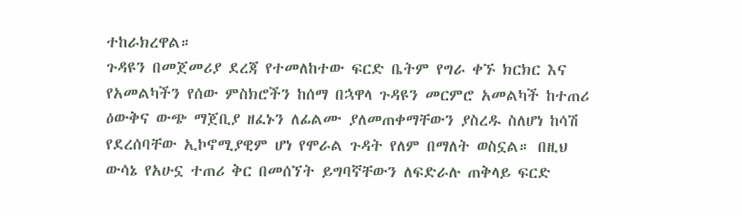ተከራክረዋል።
ጉዳዩን በመጀመሪያ ደረጃ የተመለከተው ፍርድ ቤትም የግራ ቀኙ ክርክር እና የአመልካችን የሰው ምስክሮችን ከሰማ በኋዋላ ጉዳዩን መርምሮ አመልካች ከተጠሪ ዕውቅና ውጭ ማጀቢያ ዘፈኑን ለፊልሙ ያለመጠቀማቸውን ያስረዱ ስለሆነ ከሳሽ የደረሰባቸው ኢኮኖሚያዊም ሆነ የሞራል ጉዳት የለም በማለት ወስኗል። በዚህ ውሳኔ የአሁኗ ተጠሪ ቅር በመሰኘት ይግባኛቸውን ለፍድራሉ ጠቅላይ ፍርድ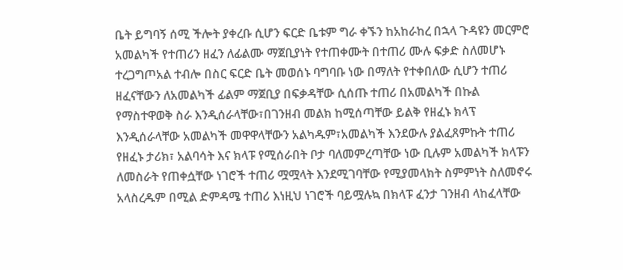ቤት ይግባኝ ሰሚ ችሎት ያቀረቡ ሲሆን ፍርድ ቤቱም ግራ ቀኙን ከአከራከረ በኋላ ጉዳዩን መርምሮ አመልካች የተጠሪን ዘፈን ለፊልሙ ማጀቢያነት የተጠቀሙት በተጠሪ ሙሉ ፍቃድ ስለመሆኑ ተረጋግጦአል ተብሎ በስር ፍርድ ቤት መወሰኑ ባግባቡ ነው በማለት የተቀበለው ሲሆን ተጠሪ ዘፈናቸውን ለአመልካች ፊልም ማጀቢያ በፍቃዳቸው ሲሰጡ ተጠሪ በአመልካች በኩል የማስተዋወቅ ስራ እንዲሰራላቸው፣በገንዘብ መልክ ከሚሰጣቸው ይልቅ የዘፈኑ ክላፕ እንዲሰራላቸው አመልካች መዋዋላቸውን አልካዱም፣አመልካች እንደውሉ ያልፈጸምኩት ተጠሪ የዘፈኑ ታሪክ፣ አልባሳት እና ክላፑ የሚሰራበት ቦታ ባለመምረጣቸው ነው ቢሉም አመልካች ክላፑን ለመስራት የጠቀሷቸው ነገሮች ተጠሪ ሟሟላት እንደሚገባቸው የሚያመላክት ስምምነት ስለመኖሩ አላስረዱም በሚል ድምዳሜ ተጠሪ እነዚህ ነገሮች ባይሟሉኳ በክላፑ ፈንታ ገንዘብ ላከፈላቸው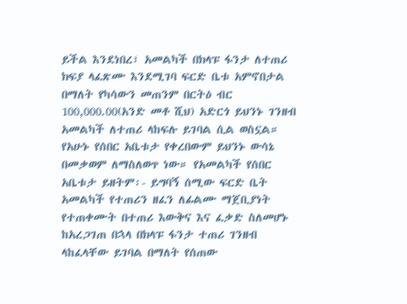ይችል እንደነበረ፣ አመልካች በክላፑ ፋንታ ለተጠሪ ክፍያ ላፈጽሙ እንደሚገባ ፍርድ ቤቱ አምኖበታል በማለት የካሳውን መጠንም በርትዕ ብር 100,000.00(አንድ መቶ ሺህ) አድርጎ ይህንኑ ገንዘብ አመልካች ለተጠሪ ላከፍሉ ይገባል ሲል ወስኗል። የአሁኑ የሰበር አቤቱታ የቀረበውም ይህንኑ ውሳኔ በመቃወም ለማስለወጥ ነው። የአመልካች የሰበር አቤቱታ ይዘትም፡- ይግባኝ ሰሚው ፍርድ ቤት አመልካች የተጠሪን ዘፈን ለፊልሙ ማጀቢያነት የተጠቀሙት በተጠሪ እውቅና እና ፈቃድ ስለመሆኑ ከአረጋገጠ በኋላ በክላፑ ፋንታ ተጠሪ ገንዘብ ላከፈላቸው ይገባል በማለት የሰጠው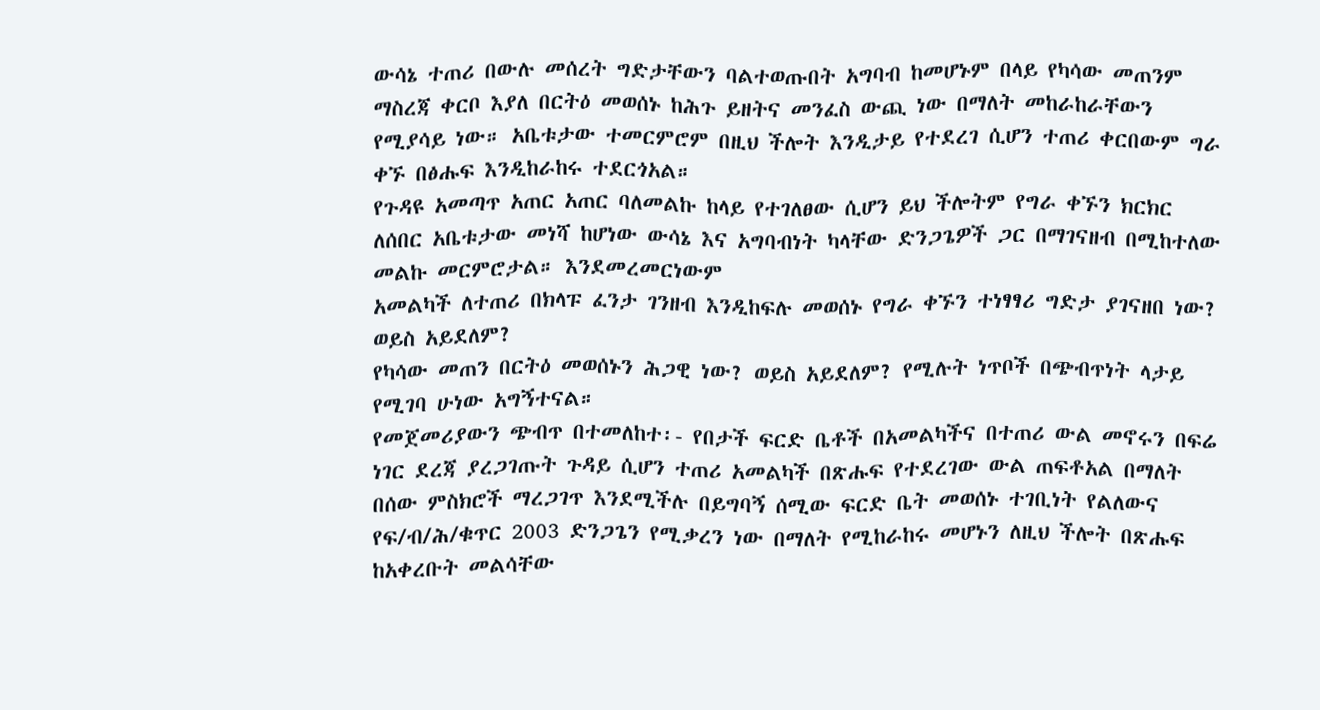ውሳኔ ተጠሪ በውሉ መሰረት ግድታቸውን ባልተወጡበት አግባብ ከመሆኑም በላይ የካሳው መጠንም ማስረጃ ቀርቦ እያለ በርትዕ መወሰኑ ከሕጉ ይዘትና መንፈስ ውጪ ነው በማለት መከራከራቸውን የሚያሳይ ነው። አቤቱታው ተመርምሮም በዚህ ችሎት እንዲታይ የተደረገ ሲሆን ተጠሪ ቀርበውም ግራ ቀኙ በፅሑፍ እንዲከራከሩ ተደርጎአል።
የጉዳዩ አመጣጥ አጠር አጠር ባለመልኩ ከላይ የተገለፀው ሲሆን ይህ ችሎትም የግራ ቀኙን ክርክር ለሰበር አቤቱታው መነሻ ከሆነው ውሳኔ እና አግባብነት ካላቸው ድንጋጌዎች ጋር በማገናዘብ በሚከተለው መልኩ መርምሮታል። እንደመረመርነውም
አመልካች ለተጠሪ በክላፑ ፈንታ ገንዘብ እንዲከፍሉ መወሰኑ የግራ ቀኙን ተነፃፃሪ ግድታ ያገናዘበ ነው? ወይስ አይደለም?
የካሳው መጠን በርትዕ መወሰኑን ሕጋዊ ነው? ወይስ አይደለም? የሚሉት ነጥቦች በጭብጥነት ላታይ የሚገባ ሁነው አግኝተናል።
የመጀመሪያውን ጭብጥ በተመለከተ፡- የበታች ፍርድ ቤቶች በአመልካችና በተጠሪ ውል መኖሩን በፍሬ ነገር ደረጃ ያረጋገጡት ጉዳይ ሲሆን ተጠሪ አመልካች በጽሑፍ የተደረገው ውል ጠፍቶአል በማለት በሰው ምስክሮች ማረጋገጥ እንደሚችሉ በይግባኝ ሰሚው ፍርድ ቤት መወሰኑ ተገቢነት የልለውና የፍ/ብ/ሕ/ቁጥር 2003 ድንጋጌን የሚቃረን ነው በማለት የሚከራከሩ መሆኑን ለዚህ ችሎት በጽሑፍ ከአቀረቡት መልሳቸው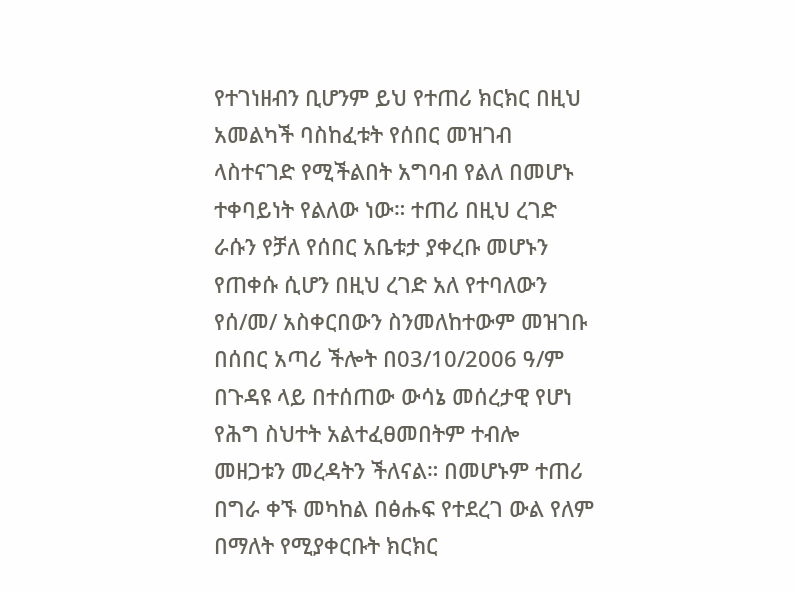የተገነዘብን ቢሆንም ይህ የተጠሪ ክርክር በዚህ አመልካች ባስከፈቱት የሰበር መዝገብ ላስተናገድ የሚችልበት አግባብ የልለ በመሆኑ ተቀባይነት የልለው ነው። ተጠሪ በዚህ ረገድ ራሱን የቻለ የሰበር አቤቱታ ያቀረቡ መሆኑን የጠቀሱ ሲሆን በዚህ ረገድ አለ የተባለውን የሰ/መ/ አስቀርበውን ስንመለከተውም መዝገቡ በሰበር አጣሪ ችሎት በ03/10/2006 ዓ/ም በጉዳዩ ላይ በተሰጠው ውሳኔ መሰረታዊ የሆነ የሕግ ስህተት አልተፈፀመበትም ተብሎ መዘጋቱን መረዳትን ችለናል። በመሆኑም ተጠሪ በግራ ቀኙ መካከል በፅሑፍ የተደረገ ውል የለም በማለት የሚያቀርቡት ክርክር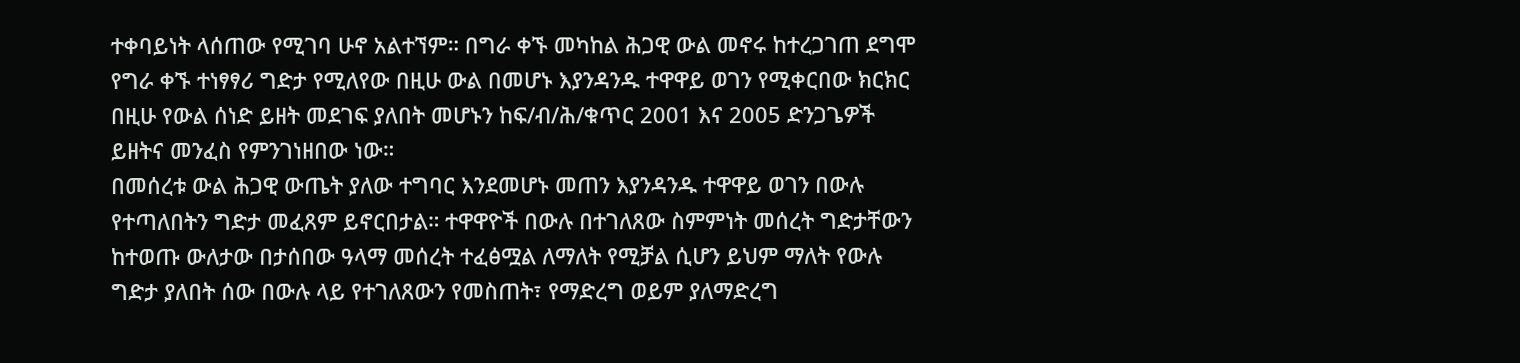ተቀባይነት ላሰጠው የሚገባ ሁኖ አልተኘም። በግራ ቀኙ መካከል ሕጋዊ ውል መኖሩ ከተረጋገጠ ደግሞ የግራ ቀኙ ተነፃፃሪ ግድታ የሚለየው በዚሁ ውል በመሆኑ እያንዳንዱ ተዋዋይ ወገን የሚቀርበው ክርክር በዚሁ የውል ሰነድ ይዘት መደገፍ ያለበት መሆኑን ከፍ/ብ/ሕ/ቁጥር 2001 እና 2005 ድንጋጌዎች ይዘትና መንፈስ የምንገነዘበው ነው።
በመሰረቱ ውል ሕጋዊ ውጤት ያለው ተግባር እንደመሆኑ መጠን እያንዳንዱ ተዋዋይ ወገን በውሉ የተጣለበትን ግድታ መፈጸም ይኖርበታል። ተዋዋዮች በውሉ በተገለጸው ስምምነት መሰረት ግድታቸውን ከተወጡ ውለታው በታሰበው ዓላማ መሰረት ተፈፅሟል ለማለት የሚቻል ሲሆን ይህም ማለት የውሉ ግድታ ያለበት ሰው በውሉ ላይ የተገለጸውን የመስጠት፣ የማድረግ ወይም ያለማድረግ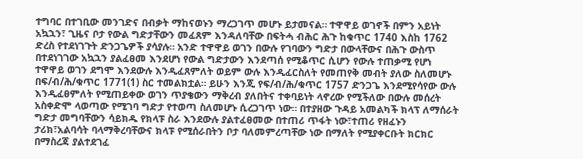ተግባር በተገቢው መንገድና በብቃት ማከናወኑን ማረጋገጥ መሆኑ ይታመናል። ተዋዋይ ወገኖች በምን አይነት አኳኋን፣ ጊዜና ቦታ የውል ግድታቸውን መፈጸም እንዳለባቸው በፍትሓ ብሕር ሕጉ ከቁጥር 1740 እስከ 1762 ድረስ የተደነገጉት ድንጋጌዎች ያሳያሉ። አንድ ተዋዋይ ወገን በውሉ የገባውን ግድታ በውላቸውና በሕጉ ውስጥ በተደነገገው አኳኋን ያልፈፀመ እንደሆነ የውል ግድታውን እንደጣሰ የሚቆጥር ሲሆን የውሉ ተጠቃሚ የሆነ ተዋዋይ ወገን ደግሞ እንደውሉ እንዲፈጸምለት ወይም ውሉ እንዲፈርስለት የመጠየቅ መብት ያለው ስለመሆኑ በፍ/ብ/ሕ/ቁጥር 1771(1) ስር ተመልክቷል። ይሁን እንጂ የፍ/ብ/ሕ/ቁጥር 1757 ድንጋጌ እንደሚየሳየው ውሉ እንዲፈፀምለት የሚጠይቀው ወገን ጥያቄውን ማቅረብ ያለበትና ተቀባይነት ላኖረው የሚችለው በውሉ መሰረት አስቀድሞ ላወጣው የሚገባ ግድታ የተወጣ ስለመሆኑ ሲረጋገጥ ነው። በተያዘው ጉዳይ አመልካች ክላፕ ለማሰራት ግድታ መግባቸውን ሳይክዱ የክላፑ ስራ እንደውሉ ያልተፈፀመው በተጠሪ ጥፋት ነው፣ተጠሪ የዘፈኑን ታሪክ፣አልባሳት ባላማቅረባቸውና ክላፑ የሚሰራበትን ቦታ ባለመምረጣቸው ነው በማለት የሚያቀርቡት ክርክር በማስረጃ ያልተደገፈ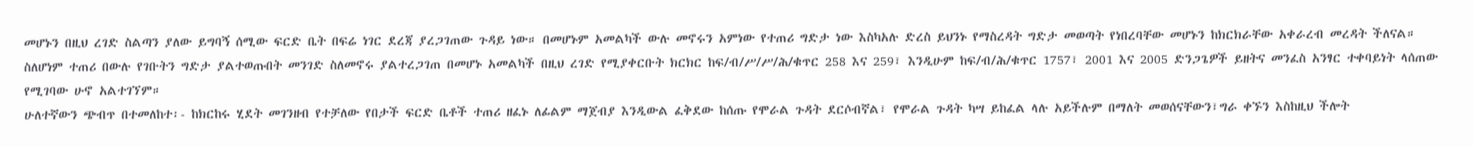መሆኑን በዚህ ረገድ ስልጣን ያለው ይግባኝ ሰሚው ፍርድ ቤት በፍሬ ነገር ደረጃ ያረጋገጠው ጉዳይ ነው። በመሆኑም አመልካች ውሉ መኖሩን አምነው የተጠሪ ግድታ ነው እስካአሉ ድረስ ይህንኑ የማስረዳት ግድታ መወጣት የነበረባቸው መሆኑን ከክርክራቸው አቀራረብ መረዳት ችለናል። ስለሆነም ተጠሪ በውሉ የገቡትን ግድታ ያልተወጡበት መንገድ ስለመኖሩ ያልተረጋገጠ በመሆኑ አመልካች በዚህ ረገድ የሚያቀርቡት ክርክር ከፍ/ብ/ሥ/ሥ/ሕ/ቁጥር 258 እና 259፣ እንዲሁም ከፍ/ብ/ሕ/ቁጥር 1757፣ 2001 እና 2005 ድንጋጌዎች ይዘትና መንፈስ አንፃር ተቀባይነት ላሰጠው የሚገባው ሁኖ አልተገኘም።
ሁለተኛውን ጭብጥ በተመለከተ፡- ከክርከሩ ሂደት መገንዘብ የተቻለው የበታች ፍርድ ቤቶች ተጠሪ ዘፈኑ ለፊልም ማጀብያ እንዲውል ፈቅደው ከሰጡ የሞራል ጉዳት ደርሶብኛል፣ የሞራል ጉዳት ካሣ ይከፈል ላሉ አይችሉም በማለት መወሰናቸውን፣ግራ ቀኙን እስከዚህ ችሎት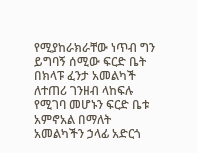የሚያከራክራቸው ነጥብ ግን ይግባኝ ሰሚው ፍርድ ቤት በክላፑ ፈንታ አመልካች ለተጠሪ ገንዘብ ላከፍሉ የሚገባ መሆኑን ፍርድ ቤቱ አምኖአል በማለት አመልካችን ኃላፊ አድርጎ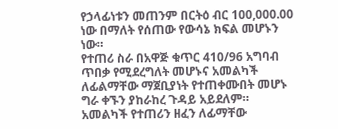የኃላፊነቱን መጠንም በርትዕ ብር 100,000.00 ነው በማለት የሰጠው የውሳኔ ክፍል መሆኑን ነው።
የተጠሪ ስራ በአዋጅ ቁጥር 410/96 አግባብ ጥበቃ የሚደረግለት መሆኑና አመልካች ለፊልማቸው ማጀቢያነት የተጠቀሙበት መሆኑ ግራ ቀኙን ያከራከረ ጉዳይ አይደለም። አመልካች የተጠሪን ዘፈን ለፊማቸው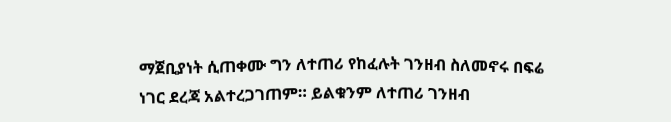ማጀቢያነት ሲጠቀሙ ግን ለተጠሪ የከፈሉት ገንዘብ ስለመኖሩ በፍሬ ነገር ደረጃ አልተረጋገጠም። ይልቁንም ለተጠሪ ገንዘብ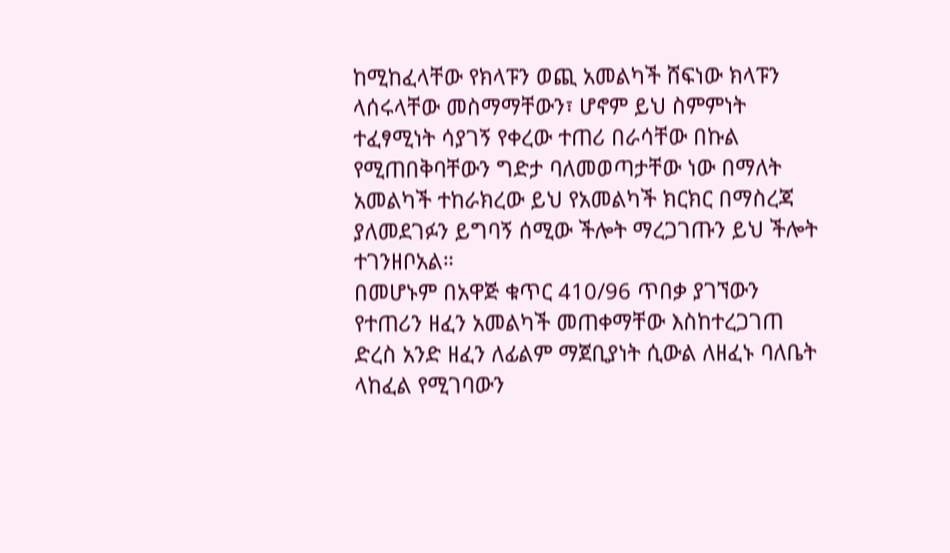ከሚከፈላቸው የክላፑን ወጪ አመልካች ሸፍነው ክላፑን ላሰሩላቸው መስማማቸውን፣ ሆኖም ይህ ስምምነት ተፈፃሚነት ሳያገኝ የቀረው ተጠሪ በራሳቸው በኩል የሚጠበቅባቸውን ግድታ ባለመወጣታቸው ነው በማለት አመልካች ተከራክረው ይህ የአመልካች ክርክር በማስረጃ ያለመደገፉን ይግባኝ ሰሚው ችሎት ማረጋገጡን ይህ ችሎት ተገንዘቦአል።
በመሆኑም በአዋጅ ቁጥር 410/96 ጥበቃ ያገኘውን የተጠሪን ዘፈን አመልካች መጠቀማቸው እስከተረጋገጠ ድረስ አንድ ዘፈን ለፊልም ማጀቢያነት ሲውል ለዘፈኑ ባለቤት ላከፈል የሚገባውን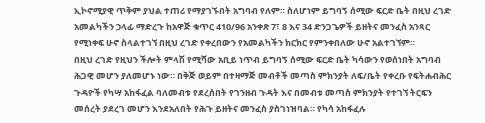ኢኮኖሚያዊ ጥቅም ያህል ተጠሪ የማያገኙበት አግባብ የለም። ስለሆነም ይግባኝ ሰሚው ፍርድ ቤት በዚህ ረገድ አመልካችን ኃላፊ ማድረጉ ከአዋጅ ቁጥር 410/96 አንቀጽ 7፣ 8 እና 34 ድንጋጌዎች ይዘትና መንፈስ አንጻር የሚነቀፍ ሁኖ ስላልተገኘ በዚህ ረገድ የቀረበውን የአመልካችን ክርክር የምንቀበለው ሁኖ አልተገኘም።
በዚህ ረገድ የዚህን ችሎት ምላሽ የሚሻው አቢይ ነጥብ ይግባኝ ሰሚው ፍርድ ቤት ካሳውን የወሰነበት አግባብ ሕጋዊ መሆን ያለመሆኑ ነው። በቅጅ ወይም በተዛማጅ መብቶች መጣስ ምክንያት ለፍ/ቤት የቀረቡ የፍትሐብሕር ጉዳዮች የካሣ አከፋፈል ባለመብቱ የደረሰበት የገንዘብ ጉዳት እና በመብቱ መጣስ ምክንያት የተገኘ ትርፍን መሰረት ያደረገ መሆን እንደአለበት የሕጉ ይዘትና መንፈስ ያስገነዝባል። የካሳ አከፋፈሉ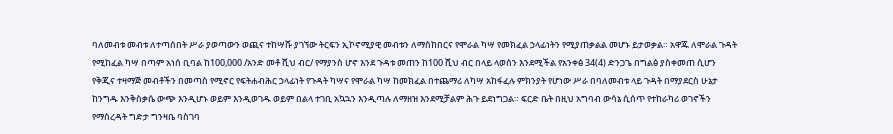ባለመብቱ መብቱ ለተጣሰበት ሥራ ያወጣውን ወጪና ተከሣሹ ያገኘው ትርፍን ኢኮኖሚያዊ መብቱን ለማስከበርና የሞራል ካሣ የመክፈል ኃላፊነትን የሚያጠቃልል መሆኑ ይታወቃል። አዋጁ ለሞራል ጉዳት የሚከፈል ካሣ በጣም አነሰ ቢባል ከ100,000 /አንድ መቶ ሺህ ብር/ የማያንስ ሆኖ እንደ ጉዳቱ መጠን ከ100 ሺህ ብር በላይ ላወሰን እንደሚችል የአንቀፅ 34(4) ድንጋጌ በግልፅ ያስቀመጠ ሲሆን የቅጂና ተዛማጅ መብቶችን በመጣስ የሚኖር የፍትሐብሕር ኃላፊነት የጉዳት ካሣና የሞራል ካሣ ከመክፈል በተጨማሪ ለካሣ አከፋፈሉ ምክንያት የሆነው ሥራ በባለመብቱ ላይ ጉዳት በማያደርስ ሁኔታ ከንግዱ እንቅስቃሴ ውጭ እንዲሆኑ ወይም እንዲወገዱ ወይም በልላ ተገቢ አኳኋን እንዲጣሉ ለማዘዝ እንደሚቻልም ሕጉ ይደነግጋል። ፍርድ ቤት በዚህ አግባብ ውሳኔ ሲሰጥ የተከራካሪ ወገኖችን የማስረዳት ግድታ ግንዛቤ ባስገባ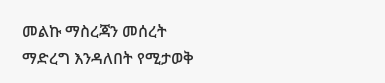መልኩ ማስረጃን መሰረት ማድረግ እንዳለበት የሚታወቅ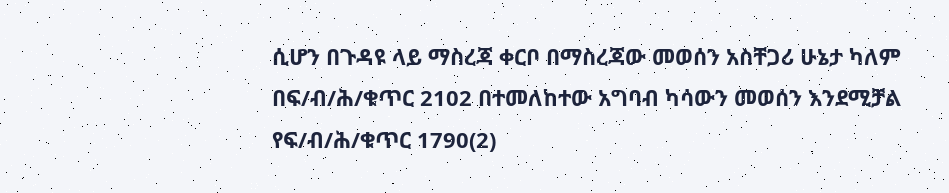ሲሆን በጉዳዩ ላይ ማስረጃ ቀርቦ በማስረጃው መወሰን አስቸጋሪ ሁኔታ ካለም በፍ/ብ/ሕ/ቁጥር 2102 በተመለከተው አግባብ ካሳውን መወሰን እንደሚቻል የፍ/ብ/ሕ/ቁጥር 1790(2)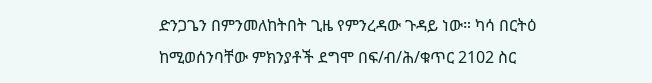ድንጋጌን በምንመለከትበት ጊዜ የምንረዳው ጉዳይ ነው። ካሳ በርትዕ ከሚወሰንባቸው ምክንያቶች ደግሞ በፍ/ብ/ሕ/ቁጥር 2102 ስር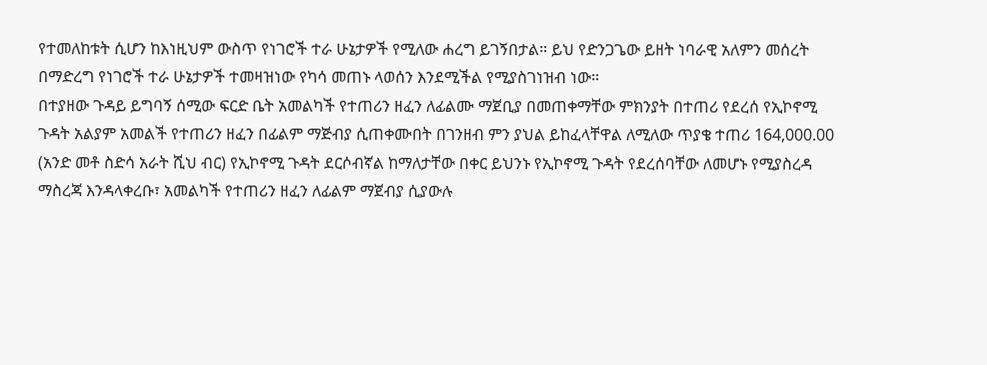የተመለከቱት ሲሆን ከእነዚህም ውስጥ የነገሮች ተራ ሁኔታዎች የሚለው ሐረግ ይገኝበታል። ይህ የድንጋጌው ይዘት ነባራዊ አለምን መሰረት በማድረግ የነገሮች ተራ ሁኔታዎች ተመዛዝነው የካሳ መጠኑ ላወሰን እንደሚችል የሚያስገነዝብ ነው።
በተያዘው ጉዳይ ይግባኝ ሰሚው ፍርድ ቤት አመልካች የተጠሪን ዘፈን ለፊልሙ ማጀቢያ በመጠቀማቸው ምክንያት በተጠሪ የደረሰ የኢኮኖሚ ጉዳት አልያም አመልች የተጠሪን ዘፈን በፊልም ማጅብያ ሲጠቀሙበት በገንዘብ ምን ያህል ይከፈላቸዋል ለሚለው ጥያቄ ተጠሪ 164,000.00 (አንድ መቶ ስድሳ አራት ሺህ ብር) የኢኮኖሚ ጉዳት ደርሶብኛል ከማለታቸው በቀር ይህንኑ የኢኮኖሚ ጉዳት የደረሰባቸው ለመሆኑ የሚያስረዳ ማስረጃ እንዳላቀረቡ፣ አመልካች የተጠሪን ዘፈን ለፊልም ማጀብያ ሲያውሉ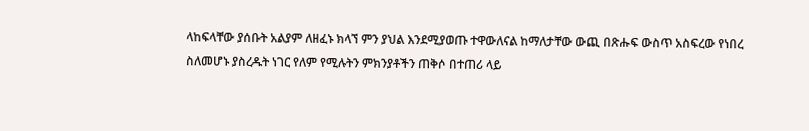ላከፍላቸው ያሰቡት አልያም ለዘፈኑ ክላኘ ምን ያህል እንደሚያወጡ ተዋውለናል ከማለታቸው ውጪ በጽሑፍ ውስጥ አስፍረው የነበረ ስለመሆኑ ያስረዱት ነገር የለም የሚሉትን ምክንያቶችን ጠቅሶ በተጠሪ ላይ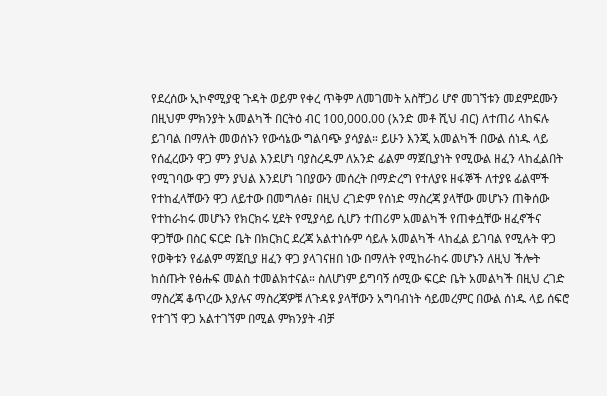የደረሰው ኢኮኖሚያዊ ጉዳት ወይም የቀረ ጥቅም ለመገመት አስቸጋሪ ሆኖ መገኘቱን መደምደሙን በዚህም ምክንያት አመልካች በርትዕ ብር 100,000.00 (አንድ መቶ ሺህ ብር) ለተጠሪ ላከፍሉ ይገባል በማለት መወሰኑን የውሳኔው ግልባጭ ያሳያል። ይሁን እንጂ አመልካች በውል ሰነዱ ላይ የሰፈረውን ዋጋ ምን ያህል እንደሆነ ባያስረዱም ለአንድ ፊልም ማጀቢያነት የሚውል ዘፈን ላከፈልበት የሚገባው ዋጋ ምን ያህል እንደሆነ ገበያውን መሰረት በማድረግ የተለያዩ ዘፋኞች ለተያዩ ፊልሞች የተከፈላቸውን ዋጋ ለይተው በመግለፅ፣ በዚህ ረገድም የሰነድ ማስረጃ ያላቸው መሆኑን ጠቅሰው የተከራከሩ መሆኑን የክርክሩ ሂደት የሚያሳይ ሲሆን ተጠሪም አመልካች የጠቀሷቸው ዘፈኖችና ዋጋቸው በስር ፍርድ ቤት በክርክር ደረጃ አልተነሱም ሳይሉ አመልካች ላከፈል ይገባል የሚሉት ዋጋ የወቅቱን የፊልም ማጀቢያ ዘፈን ዋጋ ያላገናዘበ ነው በማለት የሚከራከሩ መሆኑን ለዚህ ችሎት ከሰጡት የፅሑፍ መልስ ተመልክተናል። ስለሆነም ይግባኝ ሰሚው ፍርድ ቤት አመልካች በዚህ ረገድ ማስረጃ ቆጥረው እያሉና ማስረጃዎቹ ለጉዳዩ ያላቸውን አግባብነት ሳይመረምር በውል ሰነዱ ላይ ሰፍሮ የተገኘ ዋጋ አልተገኘም በሚል ምክንያት ብቻ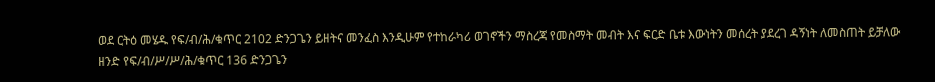ወደ ርትዕ መሄዱ የፍ/ብ/ሕ/ቁጥር 2102 ድንጋጌን ይዘትና መንፈስ እንዲሁም የተከራካሪ ወገኖችን ማስረጃ የመስማት መብት እና ፍርድ ቤቱ እውነትን መሰረት ያደረገ ዳኝነት ለመስጠት ይቻለው ዘንድ የፍ/ብ/ሥ/ሥ/ሕ/ቁጥር 136 ድንጋጌን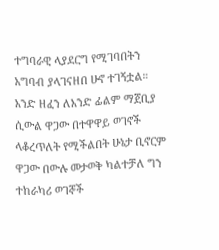ተግባራዊ ላያደርግ የሚገባበትን አግባብ ያላገናዘበ ሁኖ ተገኝቷል።
አንድ ዘፈን ለአንድ ፊልም ማጀቢያ ሲውል ዋጋው በተዋዋይ ወገኖች ላቆረጥለት የሚችልበት ሁኔታ ቢኖርም ዋጋው በውሉ መታወቅ ካልተቻለ ግን ተከራካሪ ወገኞች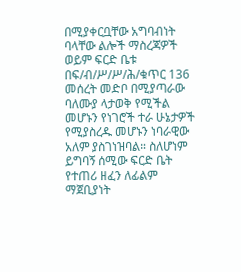በሚያቀርቧቸው አግባብነት ባላቸው ልሎች ማስረጃዎች ወይም ፍርድ ቤቱ በፍ/ብ/ሥ/ሥ/ሕ/ቁጥር 136 መሰረት መድቦ በሚያጣራው ባለሙያ ላታወቅ የሚችል መሆኑን የነገሮች ተራ ሁኔታዎች የሚያስረዱ መሆኑን ነባራዊው አለም ያስገነዝባል። ስለሆነም ይግባኝ ሰሚው ፍርድ ቤት የተጠሪ ዘፈን ለፊልም ማጀቢያነት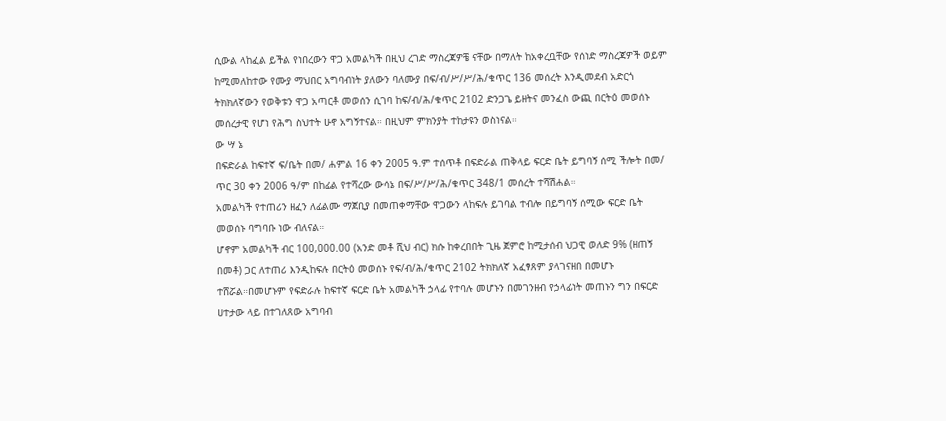ሲውል ላከፈል ይችል የነበረውን ዋጋ አመልካች በዚህ ረገድ ማስረጃዎቼ ናቸው በማለት ከአቀረቧቸው የሰነድ ማስረጃዎች ወይም ከሚመለከተው የሙያ ማህበር አግባብነት ያለውን ባለሙያ በፍ/ብ/ሥ/ሥ/ሕ/ቁጥር 136 መሰረት እንዲመደብ አድርጎ ትክክለኛውን የወቅቱን ዋጋ አጣርቶ መወሰን ሲገባ ከፍ/ብ/ሕ/ቁጥር 2102 ድንጋጌ ይዘትና መንፈስ ውጪ በርትዕ መወሰኑ መሰረታዊ የሆነ የሕግ ስህተት ሁኖ አግኝተናል። በዚህም ምክንያት ተከታዩን ወስነናል።
ው ሣ ኔ
በፍድራል ከፍተኛ ፍ/ቤት በመ/ ሐምል 16 ቀን 2005 ዓ.ም ተሰጥቶ በፍድራል ጠቅላይ ፍርድ ቤት ይግባኝ ሰሚ ችሎት በመ/ ጥር 30 ቀን 2006 ዓ/ም በከፊል የተሻረው ውሳኔ በፍ/ሥ/ሥ/ሕ/ቁጥር 348/1 መሰረት ተሻሽሐል።
አመልካች የተጠሪን ዘፈን ለፊልሙ ማጀቢያ በመጠቀማቸው ዋጋውን ላከፍሉ ይገባል ተብሎ በይግባኝ ሰሚው ፍርድ ቤት መወሰኑ ባግባቡ ነው ብለናል።
ሆኖም አመልካች ብር 100,000.00 (አንድ መቶ ሺህ ብር) ክሱ ከቀረበበት ጊዜ ጀምሮ ከሚታሰብ ህጋዊ ወለድ 9% (ዘጠኝ በመቶ) ጋር ለተጠሪ እንዲከፍሉ በርትዕ መወሰኑ የፍ/ብ/ሕ/ቁጥር 2102 ትክክለኛ አፈፃጸም ያላገናዘበ በመሆኑ ተሸሯል።በመሆኑም የፍድራሉ ከፍተኛ ፍርድ ቤት አመልካች ኃላፊ የተባሉ መሆኑን በመገንዘብ የኃላፊነት መጠኑን ግን በፍርድ ሀተታው ላይ በተገለጸው አግባብ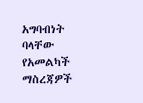አግባብነት ባላቸው የአመልካች ማስረጃዎች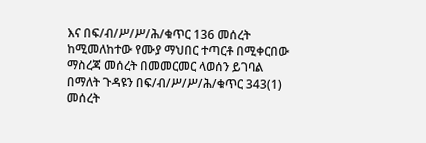እና በፍ/ብ/ሥ/ሥ/ሕ/ቁጥር 136 መሰረት ከሚመለከተው የሙያ ማህበር ተጣርቶ በሚቀርበው ማስረጃ መሰረት በመመርመር ላወሰን ይገባል በማለት ጉዳዩን በፍ/ብ/ሥ/ሥ/ሕ/ቁጥር 343(1) መሰረት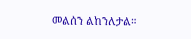መልሰን ልከንለታል።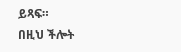ይጻፍ።
በዚህ ችሎት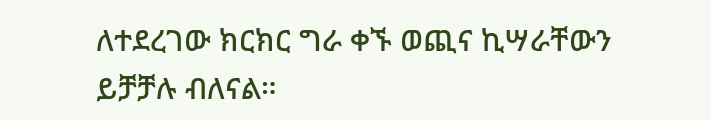ለተደረገው ክርክር ግራ ቀኙ ወጪና ኪሣራቸውን ይቻቻሉ ብለናል።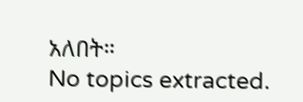አለበት።
No topics extracted.